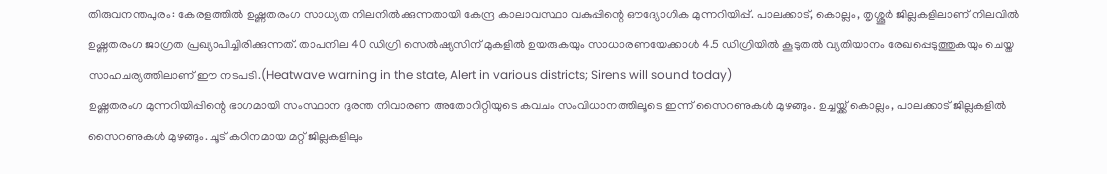തിരുവനന്തപുരം: കേരളത്തിൽ ഉഷ്ണതരംഗ സാധ്യത നിലനിൽക്കുന്നതായി കേന്ദ്ര കാലാവസ്ഥാ വകുപ്പിന്റെ ഔദ്യോഗിക മുന്നറിയിപ്പ്. പാലക്കാട്, കൊല്ലം, തൃശ്ശൂർ ജില്ലകളിലാണ് നിലവിൽ ഉഷ്ണതരംഗ ജാഗ്രത പ്രഖ്യാപിച്ചിരിക്കുന്നത്. താപനില 40 ഡിഗ്രി സെൽഷ്യസിന് മുകളിൽ ഉയരുകയും സാധാരണയേക്കാൾ 4.5 ഡിഗ്രിയിൽ കൂടുതൽ വ്യതിയാനം രേഖപ്പെടുത്തുകയും ചെയ്ത സാഹചര്യത്തിലാണ് ഈ നടപടി.(Heatwave warning in the state, Alert in various districts; Sirens will sound today)
ഉഷ്ണതരംഗ മുന്നറിയിപ്പിന്റെ ഭാഗമായി സംസ്ഥാന ദുരന്ത നിവാരണ അതോറിറ്റിയുടെ കവചം സംവിധാനത്തിലൂടെ ഇന്ന് സൈറണുകൾ മുഴങ്ങും. ഉച്ചയ്ക്ക് കൊല്ലം, പാലക്കാട് ജില്ലകളിൽ സൈറണുകൾ മുഴങ്ങും. ചൂട് കഠിനമായ മറ്റ് ജില്ലകളിലും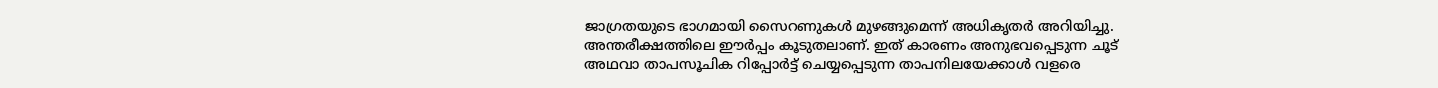ജാഗ്രതയുടെ ഭാഗമായി സൈറണുകൾ മുഴങ്ങുമെന്ന് അധികൃതർ അറിയിച്ചു.
അന്തരീക്ഷത്തിലെ ഈർപ്പം കൂടുതലാണ്. ഇത് കാരണം അനുഭവപ്പെടുന്ന ചൂട് അഥവാ താപസൂചിക റിപ്പോർട്ട് ചെയ്യപ്പെടുന്ന താപനിലയേക്കാൾ വളരെ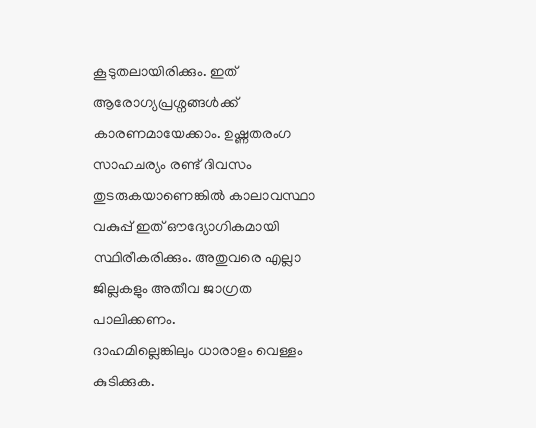കൂടുതലായിരിക്കും. ഇത് ആരോഗ്യപ്രശ്നങ്ങൾക്ക് കാരണമായേക്കാം. ഉഷ്ണതരംഗ സാഹചര്യം രണ്ട് ദിവസം തുടരുകയാണെങ്കിൽ കാലാവസ്ഥാ വകുപ്പ് ഇത് ഔദ്യോഗികമായി സ്ഥിരീകരിക്കും. അതുവരെ എല്ലാ ജില്ലകളും അതീവ ജാഗ്രത പാലിക്കണം.
ദാഹമില്ലെങ്കിലും ധാരാളം വെള്ളം കുടിക്കുക.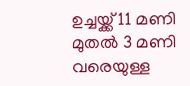ഉച്ചയ്ക്ക് 11 മണി മുതൽ 3 മണി വരെയുള്ള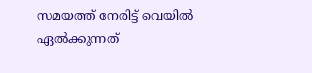സമയത്ത് നേരിട്ട് വെയിൽ ഏൽക്കുന്നത്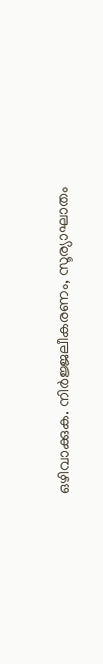ഒഴിവാക്കുക. നിർജ്ജലീകരണം, സൂര്യാഘാതം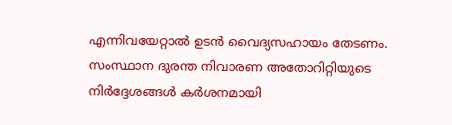എന്നിവയേറ്റാൽ ഉടൻ വൈദ്യസഹായം തേടണം. സംസ്ഥാന ദുരന്ത നിവാരണ അതോറിറ്റിയുടെ നിർദ്ദേശങ്ങൾ കർശനമായി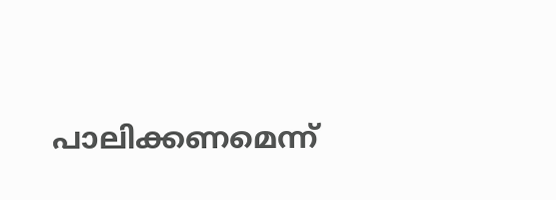പാലിക്കണമെന്ന്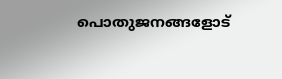പൊതുജനങ്ങളോട്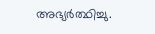അഭ്യർത്ഥിച്ചു.